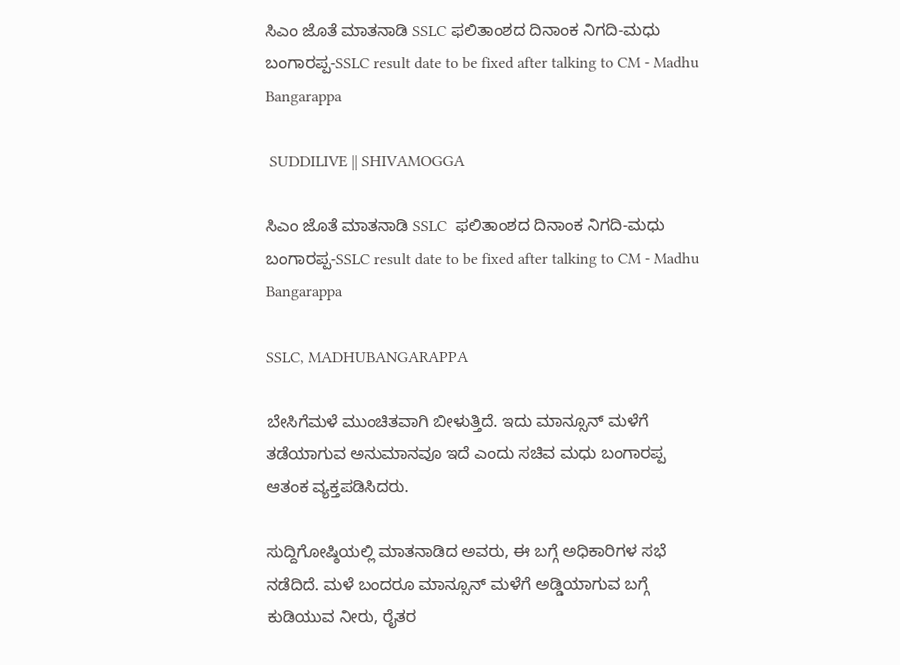ಸಿಎಂ‌ ಜೊತೆ ಮಾತನಾಡಿ SSLC ಫಲಿತಾಂಶದ ದಿನಾಂಕ ನಿಗದಿ-ಮಧು ಬಂಗಾರಪ್ಪ-SSLC result date to be fixed after talking to CM - Madhu Bangarappa

 SUDDILIVE || SHIVAMOGGA

ಸಿಎಂ‌ ಜೊತೆ ಮಾತನಾಡಿ SSLC  ಫಲಿತಾಂಶದ ದಿನಾಂಕ ನಿಗದಿ-ಮಧು ಬಂಗಾರಪ್ಪ-SSLC result date to be fixed after talking to CM - Madhu Bangarappa

SSLC, MADHUBANGARAPPA

ಬೇಸಿಗೆಮಳೆ ಮುಂಚಿತವಾಗಿ ಬೀಳುತ್ತಿದೆ. ಇದು ಮಾನ್ಸೂನ್ ಮಳೆಗೆ ತಡೆಯಾಗುವ ಅನುಮಾನವೂ ಇದೆ ಎಂದು ಸಚಿವ ಮಧು ಬಂಗಾರಪ್ಪ ಆತಂಕ ವ್ಯಕ್ತಪಡಿಸಿದರು.

ಸುದ್ದಿಗೋಷ್ಠಿಯಲ್ಲಿ ಮಾತನಾಡಿದ ಅವರು, ಈ ಬಗ್ಗೆ ಅಧಿಕಾರಿಗಳ ಸಭೆ ನಡೆದಿದೆ. ಮಳೆ ಬಂದರೂ ಮಾನ್ಸೂನ್ ಮಳೆಗೆ ಅಡ್ಡಿಯಾಗುವ ಬಗ್ಗೆ ಕುಡಿಯುವ ನೀರು, ರೈತರ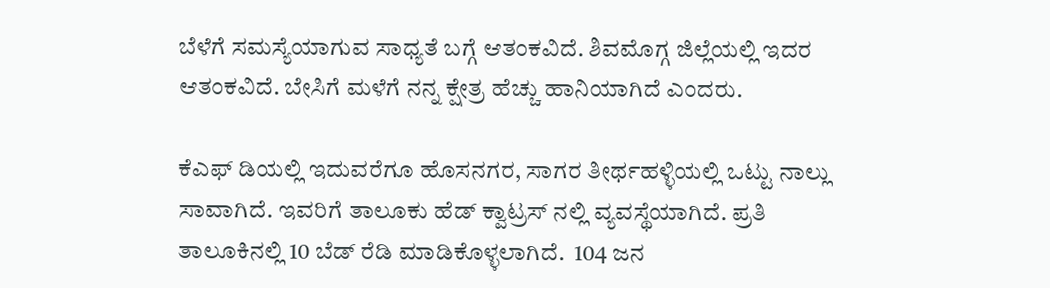ಬೆಳೆಗೆ ಸಮಸ್ಯೆಯಾಗುವ ಸಾಧ್ಯತೆ ಬಗ್ಗೆ ಆತಂಕವಿದೆ. ಶಿವಮೊಗ್ಗ ಜಿಲ್ಲೆಯಲ್ಲಿ ಇದರ ಆತಂಕವಿದೆ. ಬೇಸಿಗೆ ಮಳೆಗೆ ನನ್ನ ಕ್ಷೇತ್ರ ಹೆಚ್ಚು ಹಾನಿಯಾಗಿದೆ ಎಂದರು.

ಕೆಎಫ್ ಡಿಯಲ್ಲಿ ಇದುವರೆಗೂ ಹೊಸನಗರ, ಸಾಗರ ತೀರ್ಥಹಳ್ಳಿಯಲ್ಲಿ ಒಟ್ಟು ನಾಲ್ಲು ಸಾವಾಗಿದೆ. ಇವರಿಗೆ ತಾಲೂಕು ಹೆಡ್ ಕ್ವಾಟ್ರಸ್ ನಲ್ಲಿ ವ್ಯವಸ್ಥೆಯಾಗಿದೆ. ಪ್ರತಿ ತಾಲೂಕಿನಲ್ಲಿ 10 ಬೆಡ್ ರೆಡಿ ಮಾಡಿಕೊಳ್ಳಲಾಗಿದೆ.  104 ಜನ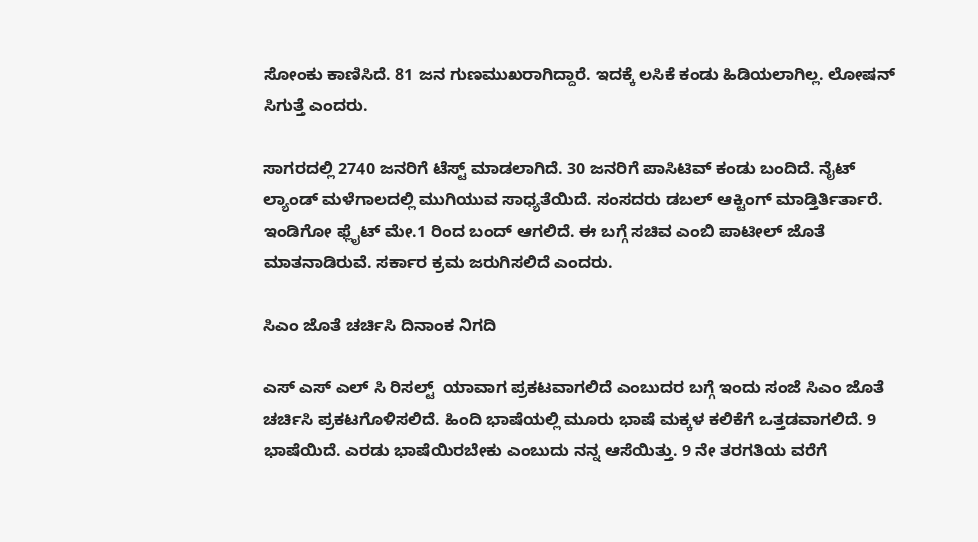ಸೋಂಕು ಕಾಣಿಸಿದೆ. 81 ಜನ ಗುಣಮುಖರಾಗಿದ್ದಾರೆ. ಇದಕ್ಕೆ ಲಸಿಕೆ ಕಂಡು ಹಿಡಿಯಲಾಗಿಲ್ಲ. ಲೋಷನ್ ಸಿಗುತ್ತೆ ಎಂದರು.

ಸಾಗರದಲ್ಲಿ 2740 ಜನರಿಗೆ ಟೆಸ್ಟ್ ಮಾಡಲಾಗಿದೆ. 30 ಜನರಿಗೆ ಪಾಸಿಟಿವ್ ಕಂಡು ಬಂದಿದೆ. ನೈಟ್ ಲ್ಯಾಂಡ್ ಮಳೆಗಾಲದಲ್ಲಿ ಮುಗಿಯುವ ಸಾಧ್ಯತೆಯಿದೆ. ಸಂಸದರು ಡಬಲ್ ಆಕ್ಟಿಂಗ್ ಮಾಡ್ತಿರ್ತಿರ್ತಾರೆ. ಇಂಡಿಗೋ ಫ್ಲೈಟ್ ಮೇ.1 ರಿಂದ ಬಂದ್ ಆಗಲಿದೆ. ಈ ಬಗ್ಗೆ ಸಚಿವ ಎಂಬಿ ಪಾಟೀಲ್ ಜೊತೆ ಮಾತನಾಡಿರುವೆ. ಸರ್ಕಾರ ಕ್ರಮ ಜರುಗಿಸಲಿದೆ ಎಂದರು.

ಸಿಎಂ ಜೊತೆ ಚರ್ಚಿಸಿ ದಿನಾಂಕ ನಿಗದಿ

ಎಸ್ ಎಸ್ ಎಲ್ ಸಿ ರಿಸಲ್ಟ್  ಯಾವಾಗ ಪ್ರಕಟವಾಗಲಿದೆ ಎಂಬುದರ ಬಗ್ಗೆ ಇಂದು ಸಂಜೆ ಸಿಎಂ ಜೊತೆ ಚರ್ಚಿಸಿ ಪ್ರಕಟಗೊಳಿಸಲಿದೆ. ಹಿಂದಿ ಭಾಷೆಯಲ್ಲಿ ಮೂರು ಭಾಷೆ ಮಕ್ಕಳ ಕಲಿಕೆಗೆ ಒತ್ತಡವಾಗಲಿದೆ. 9 ಭಾಷೆಯಿದೆ. ಎರಡು ಭಾಷೆಯಿರಬೇಕು ಎಂಬುದು ನನ್ನ ಆಸೆಯಿತ್ತು. 9 ನೇ ತರಗತಿಯ ವರೆಗೆ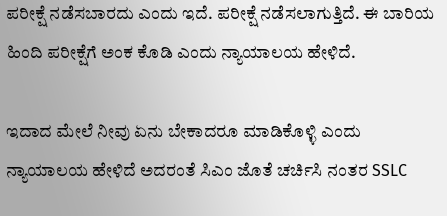ಪರೀಕ್ಷೆ ನಡೆಸಬಾರದು ಎಂದು ಇದೆ. ಪರೀಕ್ಷೆ ನಡೆಸಲಾಗುತ್ತಿದೆ. ಈ ಬಾರಿಯ ಹಿಂದಿ ಪರೀಕ್ಷೆಗೆ ಅಂಕ ಕೊಡಿ ಎಂದು ನ್ಯಾಯಾಲಯ ಹೇಳಿದೆ.

ಇದಾದ ಮೇಲೆ ನೀವು ಏನು ಬೇಕಾದರೂ ಮಾಡಿಕೊಳ್ಳಿ ಎಂದು ನ್ಯಾಯಾಲಯ ಹೇಳಿದೆ ಅದರಂತೆ ಸಿಎಂ ಜೊತೆ ಚರ್ಚಿಸಿ ನಂತರ SSLC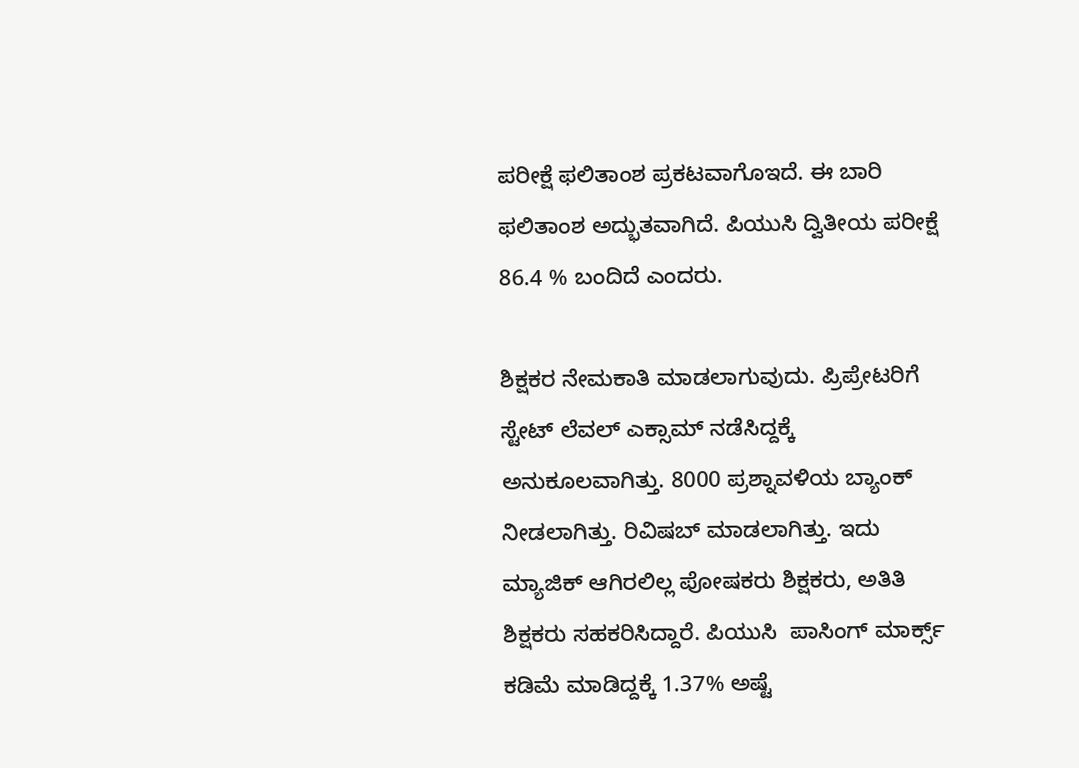ಪರೀಕ್ಷೆ ಫಲಿತಾಂಶ ಪ್ರಕಟವಾಗೊಇದೆ. ಈ ಬಾರಿ ಫಲಿತಾಂಶ ಅದ್ಭುತವಾಗಿದೆ. ಪಿಯುಸಿ ದ್ವಿತೀಯ ಪರೀಕ್ಷೆ 86.4 % ಬಂದಿದೆ ಎಂದರು.

ಶಿಕ್ಷಕರ ನೇಮಕಾತಿ ಮಾಡಲಾಗುವುದು. ಪ್ರಿಪ್ರೇಟರಿಗೆ ಸ್ಟೇಟ್ ಲೆವಲ್ ಎಕ್ಸಾಮ್ ನಡೆಸಿದ್ದಕ್ಕೆ ಅನುಕೂಲವಾಗಿತ್ತು. 8000 ಪ್ರಶ್ನಾವಳಿಯ ಬ್ಯಾಂಕ್ ನೀಡಲಾಗಿತ್ತು. ರಿವಿಷಬ್ ಮಾಡಲಾಗಿತ್ತು. ಇದು ಮ್ಯಾಜಿಕ್ ಆಗಿರಲಿಲ್ಲ ಪೋಷಕರು ಶಿಕ್ಷಕರು, ಅತಿತಿ ಶಿಕ್ಷಕರು ಸಹಕರಿಸಿದ್ದಾರೆ. ಪಿಯುಸಿ  ಪಾಸಿಂಗ್ ಮಾರ್ಕ್ಸ್ ಕಡಿಮೆ ಮಾಡಿದ್ದಕ್ಕೆ 1.37% ಅಷ್ಟೆ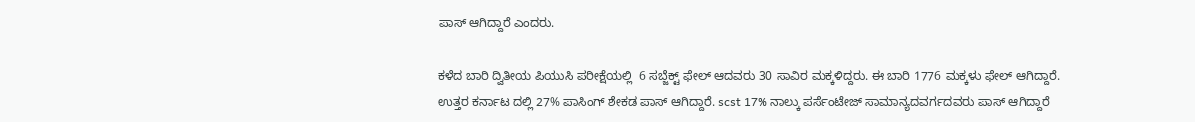ಪಾಸ್ ಆಗಿದ್ದಾರೆ ಎಂದರು.

ಕಳೆದ ಬಾರಿ ದ್ವಿತೀಯ ಪಿಯುಸಿ ಪರೀಕ್ಷೆಯಲ್ಲಿ  6 ಸಬ್ಜೆಕ್ಟ್ ಫೇಲ್ ಆದವರು 30 ಸಾವಿರ ಮಕ್ಕಳಿದ್ದರು. ಈ ಬಾರಿ 1776 ಮಕ್ಕಳು ಫೇಲ್ ಆಗಿದ್ದಾರೆ. ಉತ್ತರ ಕರ್ನಾಟ ದಲ್ಲಿ 27% ಪಾಸಿಂಗ್ ಶೇಕಡ ಪಾಸ್ ಆಗಿದ್ದಾರೆ. scst 17% ನಾಲ್ಕು ಪರ್ಸೆಂಟೇಜ್ ಸಾಮಾನ್ಯದವರ್ಗದವರು ಪಾಸ್ ಆಗಿದ್ದಾರೆ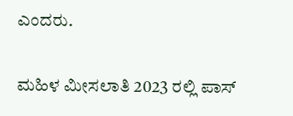ಎಂದರು.

ಮಹಿಳ ಮೀಸಲಾತಿ 2023 ರಲ್ಲಿ ಪಾಸ್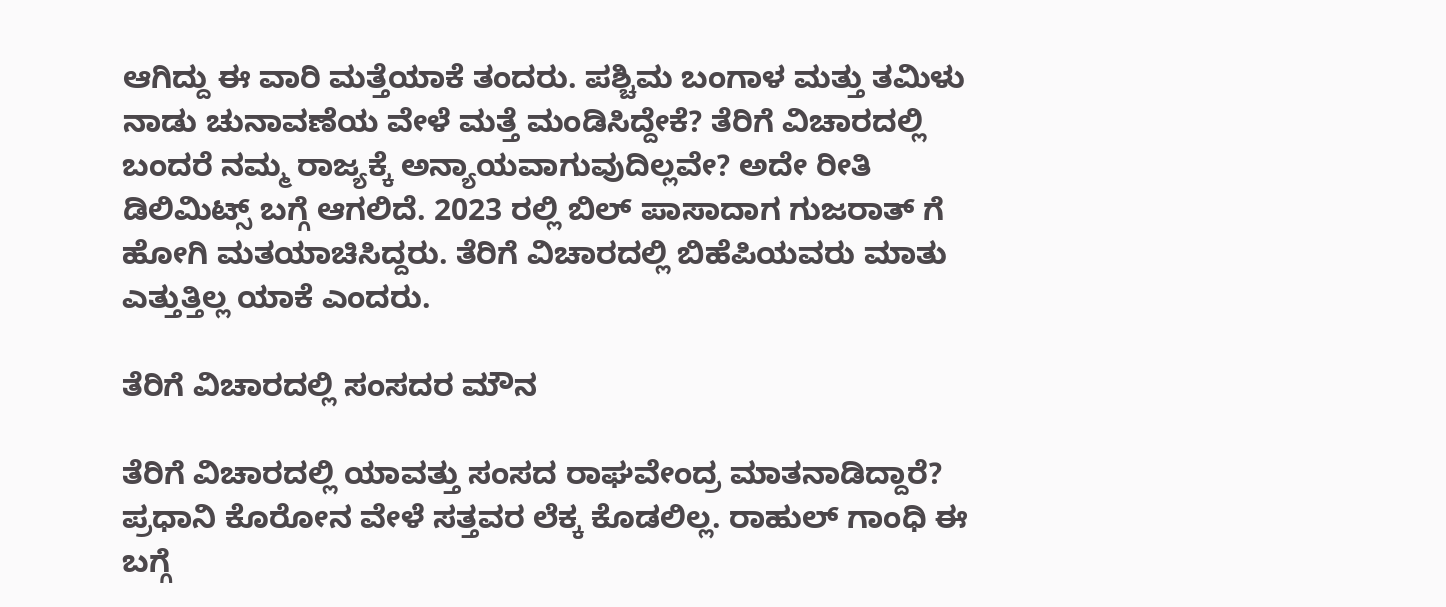ಆಗಿದ್ದು ಈ ವಾರಿ ಮತ್ತೆಯಾಕೆ ತಂದರು. ಪಶ್ಚಿಮ ಬಂಗಾಳ ಮತ್ತು ತಮಿಳು ನಾಡು ಚುನಾವಣೆಯ ವೇಳೆ ಮತ್ತೆ ಮಂಡಿಸಿದ್ದೇಕೆ? ತೆರಿಗೆ ವಿಚಾರದಲ್ಲಿ ಬಂದರೆ ನಮ್ಮ ರಾಜ್ಯಕ್ಕೆ ಅನ್ಯಾಯವಾಗುವುದಿಲ್ಲವೇ? ಅದೇ ರೀತಿ ಡಿಲಿಮಿಟ್ಸ್ ಬಗ್ಗೆ ಆಗಲಿದೆ. 2023 ರಲ್ಲಿ ಬಿಲ್ ಪಾಸಾದಾಗ ಗುಜರಾತ್ ಗೆ ಹೋಗಿ ಮತಯಾಚಿಸಿದ್ದರು. ತೆರಿಗೆ ವಿಚಾರದಲ್ಲಿ ಬಿಹೆಪಿಯವರು ಮಾತು ಎತ್ತುತ್ತಿಲ್ಲ ಯಾಕೆ ಎಂದರು.

ತೆರಿಗೆ ವಿಚಾರದಲ್ಲಿ ಸಂಸದರ ಮೌನ

ತೆರಿಗೆ ವಿಚಾರದಲ್ಲಿ ಯಾವತ್ತು ಸಂಸದ ರಾಘವೇಂದ್ರ ಮಾತನಾಡಿದ್ದಾರೆ? ಪ್ರಧಾನಿ ಕೊರೋನ ವೇಳೆ ಸತ್ತವರ ಲೆಕ್ಕ ಕೊಡಲಿಲ್ಲ. ರಾಹುಲ್ ಗಾಂಧಿ ಈ ಬಗ್ಗೆ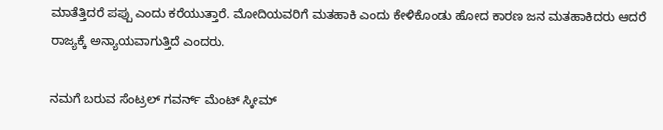ಮಾತೆತ್ತಿದರೆ ಪಪ್ಪು ಎಂದು ಕರೆಯುತ್ತಾರೆ. ಮೋದಿಯವರಿಗೆ ಮತಹಾಕಿ ಎಂದು ಕೇಳಿಕೊಂಡು ಹೋದ ಕಾರಣ ಜನ ಮತಹಾಕಿದರು ಆದರೆ ರಾಜ್ಯಕ್ಕೆ ಅನ್ಯಾಯವಾಗುತ್ತಿದೆ ಎಂದರು.

ನಮಗೆ ಬರುವ ಸೆಂಟ್ರಲ್ ಗವರ್ನ್ ಮೆಂಟ್ ಸ್ಕೀಮ್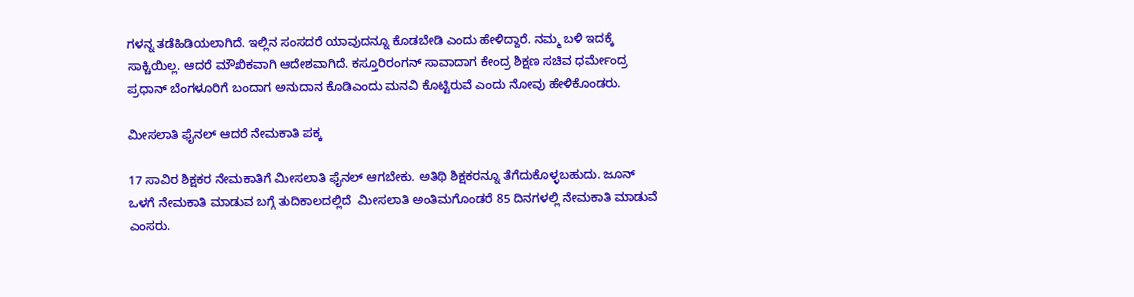ಗಳನ್ನ ತಡೆಹಿಡಿಯಲಾಗಿದೆ. ಇಲ್ಲಿನ ಸಂಸದರೆ ಯಾವುದನ್ನೂ ಕೊಡಬೇಡಿ ಎಂದು ಹೇಳಿದ್ದಾರೆ. ನಮ್ಮ ಬಳಿ ಇದಕ್ಕೆ ಸಾಕ್ಚಿಯಿಲ್ಲ. ಆದರೆ ಮೌಖಿಕವಾಗಿ ಆದೇಶವಾಗಿದೆ. ಕಸ್ತೂರಿರಂಗನ್ ಸಾವಾದಾಗ ಕೇಂದ್ರ ಶಿಕ್ಷಣ ಸಚಿವ ಧರ್ಮೇಂದ್ರ ಪ್ರಧಾನ್ ಬೆಂಗಳೂರಿಗೆ ಬಂದಾಗ ಅನುದಾನ ಕೊಡಿಎಂದು ಮನವಿ ಕೊಟ್ಟಿರುವೆ ಎಂದು ನೋವು ಹೇಳಿಕೊಂಡರು.

ಮೀಸಲಾತಿ ಫೈನಲ್ ಆದರೆ ನೇಮಕಾತಿ ಪಕ್ಕ

17 ಸಾವಿರ ಶಿಕ್ಷಕರ ನೇಮಕಾತಿಗೆ ಮೀಸಲಾತಿ ಫೈನಲ್ ಆಗಬೇಕು. ಅತಿಥಿ ಶಿಕ್ಷಕರನ್ನೂ ತೆಗೆದುಕೊಳ್ಳಬಹುದು. ಜೂನ್ ಒಳಗೆ ನೇಮಕಾತಿ ಮಾಡುವ ಬಗ್ಗೆ ತುದಿಕಾಲದಲ್ಲಿದೆ  ಮೀಸಲಾತಿ ಅಂತಿಮಗೊಂಡರೆ 85 ದಿನಗಳಲ್ಲಿ ನೇಮಕಾತಿ ಮಾಡುವೆ ಎಂಸರು.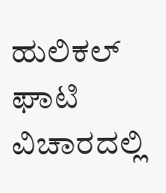ಹುಲಿಕಲ್ ಘಾಟಿ ವಿಚಾರದಲ್ಲಿ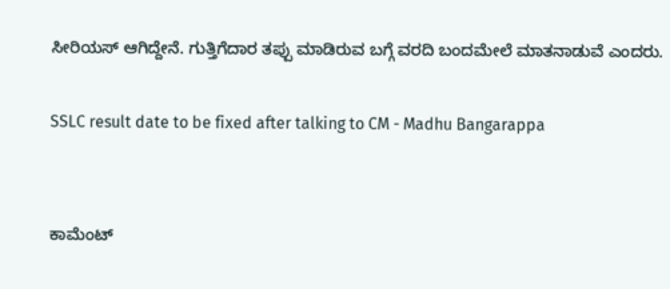ಸೀರಿಯಸ್ ಆಗಿದ್ದೇನೆ. ಗುತ್ತಿಗೆದಾರ ತಪ್ಪು ಮಾಡಿರುವ ಬಗ್ಗೆ ವರದಿ ಬಂದಮೇಲೆ ಮಾತನಾಡುವೆ ಎಂದರು‌.

SSLC result date to be fixed after talking to CM - Madhu Bangarappa


ಕಾಮೆಂಟ್‌‌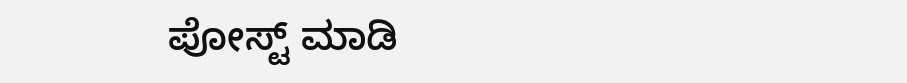ಪೋಸ್ಟ್‌ ಮಾಡಿ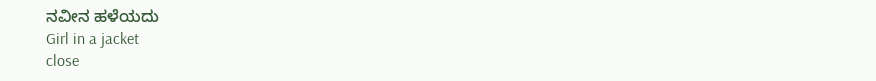ನವೀನ ಹಳೆಯದು
Girl in a jacket
close